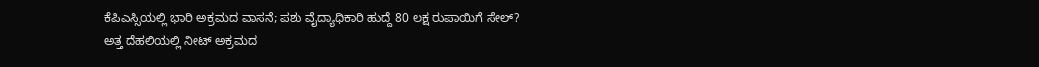ಕೆಪಿಎಸ್ಸಿಯಲ್ಲಿ ಭಾರಿ ಅಕ್ರಮದ ವಾಸನೆ; ಪಶು ವೈದ್ಯಾಧಿಕಾರಿ ಹುದ್ದೆ 80 ಲಕ್ಷ ರುಪಾಯಿಗೆ ಸೇಲ್?
ಅತ್ತ ದೆಹಲಿಯಲ್ಲಿ ನೀಟ್ ಅಕ್ರಮದ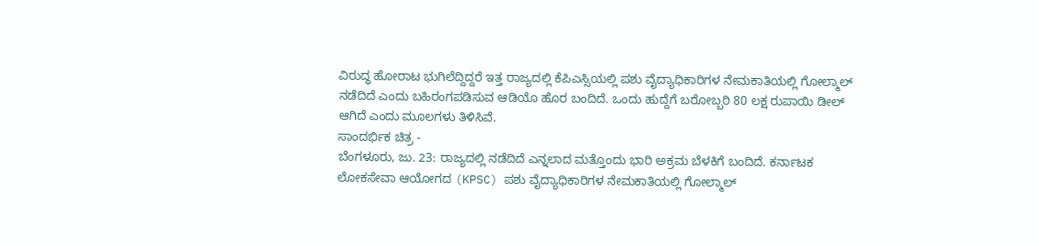ವಿರುದ್ಧ ಹೋರಾಟ ಭುಗಿಲೆದ್ದಿದ್ದರೆ ಇತ್ತ ರಾಜ್ಯದಲ್ಲಿ ಕೆಪಿಎಸ್ಸಿಯಲ್ಲಿ ಪಶು ವೈದ್ಯಾಧಿಕಾರಿಗಳ ನೇಮಕಾತಿಯಲ್ಲಿ ಗೋಲ್ಮಾಲ್ ನಡೆದಿದೆ ಎಂದು ಬಹಿರಂಗಪಡಿಸುವ ಆಡಿಯೊ ಹೊರ ಬಂದಿದೆ. ಒಂದು ಹುದ್ದೆಗೆ ಬರೋಬ್ಬರಿ 80 ಲಕ್ಷ ರುಪಾಯಿ ಡೀಲ್ ಆಗಿದೆ ಎಂದು ಮೂಲಗಳು ತಿಳಿಸಿವೆ.
ಸಾಂದರ್ಭಿಕ ಚಿತ್ರ -
ಬೆಂಗಳೂರು, ಜು. 23: ರಾಜ್ಯದಲ್ಲಿ ನಡೆದಿದೆ ಎನ್ನಲಾದ ಮತ್ತೊಂದು ಭಾರಿ ಅಕ್ರಮ ಬೆಳಕಿಗೆ ಬಂದಿದೆ. ಕರ್ನಾಟಕ ಲೋಕಸೇವಾ ಆಯೋಗದ (KPSC) ಪಶು ವೈದ್ಯಾಧಿಕಾರಿಗಳ ನೇಮಕಾತಿಯಲ್ಲಿ ಗೋಲ್ಮಾಲ್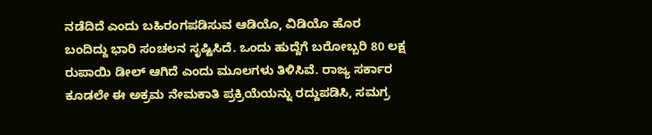ನಡೆದಿದೆ ಎಂದು ಬಹಿರಂಗಪಡಿಸುವ ಆಡಿಯೊ, ವಿಡಿಯೊ ಹೊರ ಬಂದಿದ್ದು ಭಾರಿ ಸಂಚಲನ ಸೃಷ್ಟಿಸಿದೆ. ಒಂದು ಹುದ್ದೆಗೆ ಬರೋಬ್ಬರಿ 80 ಲಕ್ಷ ರುಪಾಯಿ ಡೀಲ್ ಆಗಿದೆ ಎಂದು ಮೂಲಗಳು ತಿಳಿಸಿವೆ. ರಾಜ್ಯ ಸರ್ಕಾರ ಕೂಡಲೇ ಈ ಅಕ್ರಮ ನೇಮಕಾತಿ ಪ್ರಕ್ರಿಯೆಯನ್ನು ರದ್ದುಪಡಿಸಿ, ಸಮಗ್ರ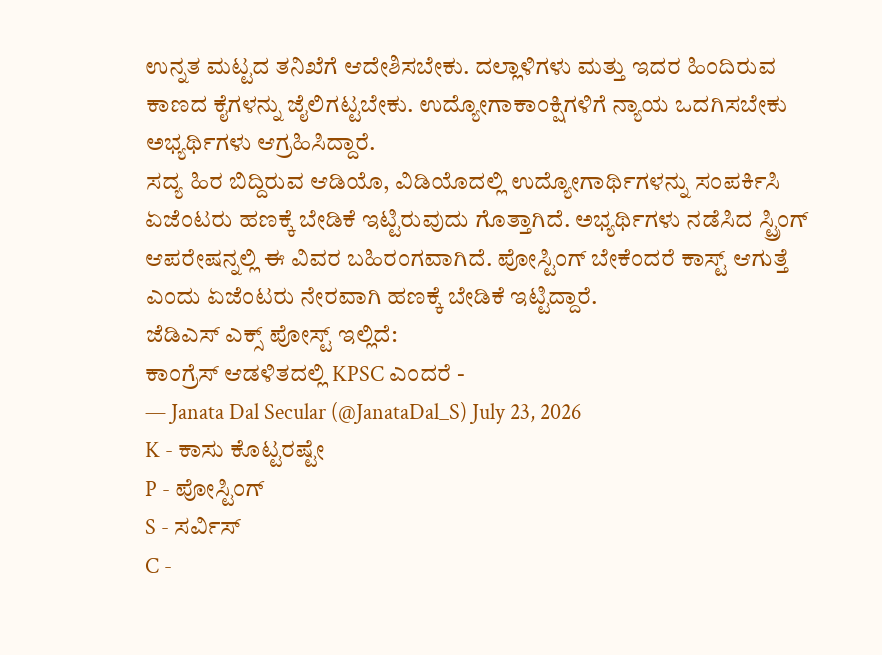ಉನ್ನತ ಮಟ್ಟದ ತನಿಖೆಗೆ ಆದೇಶಿಸಬೇಕು. ದಲ್ಲಾಳಿಗಳು ಮತ್ತು ಇದರ ಹಿಂದಿರುವ ಕಾಣದ ಕೈಗಳನ್ನು ಜೈಲಿಗಟ್ಟಬೇಕು. ಉದ್ಯೋಗಾಕಾಂಕ್ಷಿಗಳಿಗೆ ನ್ಯಾಯ ಒದಗಿಸಬೇಕು ಅಭ್ಯರ್ಥಿಗಳು ಆಗ್ರಹಿಸಿದ್ದಾರೆ.
ಸದ್ಯ ಹಿರ ಬಿದ್ದಿರುವ ಆಡಿಯೊ, ವಿಡಿಯೊದಲ್ಲಿ ಉದ್ಯೋಗಾರ್ಥಿಗಳನ್ನು ಸಂಪರ್ಕಿಸಿ ಏಜೆಂಟರು ಹಣಕ್ಕೆ ಬೇಡಿಕೆ ಇಟ್ಟಿರುವುದು ಗೊತ್ತಾಗಿದೆ. ಅಭ್ಯರ್ಥಿಗಳು ನಡೆಸಿದ ಸ್ಟ್ರಿಂಗ್ ಆಪರೇಷನ್ನಲ್ಲಿ ಈ ವಿವರ ಬಹಿರಂಗವಾಗಿದೆ. ಪೋಸ್ಟಿಂಗ್ ಬೇಕೆಂದರೆ ಕಾಸ್ಟ್ ಆಗುತ್ತೆ ಎಂದು ಏಜೆಂಟರು ನೇರವಾಗಿ ಹಣಕ್ಕೆ ಬೇಡಿಕೆ ಇಟ್ಟಿದ್ದಾರೆ.
ಜೆಡಿಎಸ್ ಎಕ್ಸ್ ಪೋಸ್ಟ್ ಇಲ್ಲಿದೆ:
ಕಾಂಗ್ರೆಸ್ ಆಡಳಿತದಲ್ಲಿ KPSC ಎಂದರೆ -
— Janata Dal Secular (@JanataDal_S) July 23, 2026
K - ಕಾಸು ಕೊಟ್ಟರಷ್ಟೇ
P - ಪೋಸ್ಟಿಂಗ್
S - ಸರ್ವಿಸ್
C -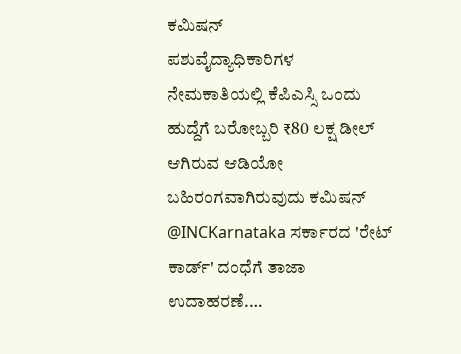ಕಮಿಷನ್
ಪಶುವೈದ್ಯಾಧಿಕಾರಿಗಳ ನೇಮಕಾತಿಯಲ್ಲಿ ಕೆಪಿಎಸ್ಸಿ ಒಂದು ಹುದ್ದೆಗೆ ಬರೋಬ್ಬರಿ ₹80 ಲಕ್ಷ ಡೀಲ್ ಆಗಿರುವ ಆಡಿಯೋ ಬಹಿರಂಗವಾಗಿರುವುದು ಕಮಿಷನ್ @INCKarnataka ಸರ್ಕಾರದ 'ರೇಟ್ ಕಾರ್ಡ್' ದಂಧೆಗೆ ತಾಜಾ ಉದಾಹರಣೆ.…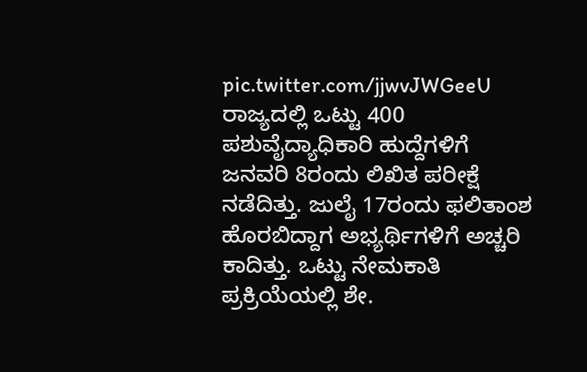pic.twitter.com/jjwvJWGeeU
ರಾಜ್ಯದಲ್ಲಿ ಒಟ್ಟು 400 ಪಶುವೈದ್ಯಾಧಿಕಾರಿ ಹುದ್ದೆಗಳಿಗೆ ಜನವರಿ 8ರಂದು ಲಿಖಿತ ಪರೀಕ್ಷೆ ನಡೆದಿತ್ತು. ಜುಲೈ 17ರಂದು ಫಲಿತಾಂಶ ಹೊರಬಿದ್ದಾಗ ಅಭ್ಯರ್ಥಿಗಳಿಗೆ ಅಚ್ಚರಿ ಕಾದಿತ್ತು. ಒಟ್ಟು ನೇಮಕಾತಿ ಪ್ರಕ್ರಿಯೆಯಲ್ಲಿ ಶೇ.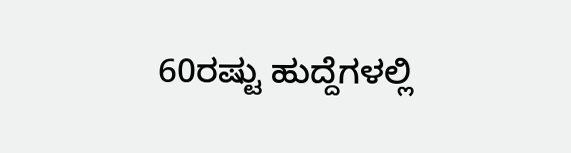60ರಷ್ಟು ಹುದ್ದೆಗಳಲ್ಲಿ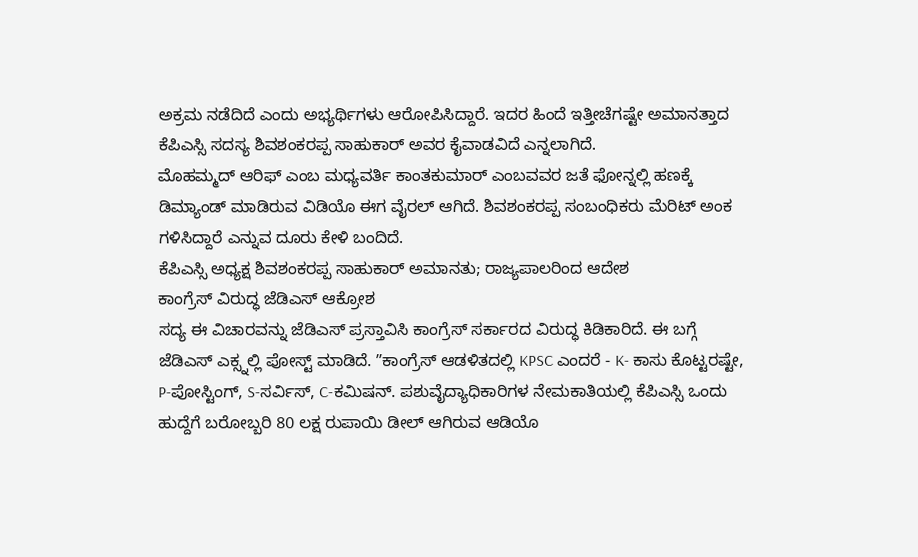ಅಕ್ರಮ ನಡೆದಿದೆ ಎಂದು ಅಭ್ಯರ್ಥಿಗಳು ಆರೋಪಿಸಿದ್ದಾರೆ. ಇದರ ಹಿಂದೆ ಇತ್ತೀಚೆಗಷ್ಟೇ ಅಮಾನತ್ತಾದ ಕೆಪಿಎಸ್ಸಿ ಸದಸ್ಯ ಶಿವಶಂಕರಪ್ಪ ಸಾಹುಕಾರ್ ಅವರ ಕೈವಾಡವಿದೆ ಎನ್ನಲಾಗಿದೆ.
ಮೊಹಮ್ಮದ್ ಆರಿಫ್ ಎಂಬ ಮಧ್ಯವರ್ತಿ ಕಾಂತಕುಮಾರ್ ಎಂಬವವರ ಜತೆ ಫೋನ್ನಲ್ಲಿ ಹಣಕ್ಕೆ ಡಿಮ್ಯಾಂಡ್ ಮಾಡಿರುವ ವಿಡಿಯೊ ಈಗ ವೈರಲ್ ಆಗಿದೆ. ಶಿವಶಂಕರಪ್ಪ ಸಂಬಂಧಿಕರು ಮೆರಿಟ್ ಅಂಕ ಗಳಿಸಿದ್ದಾರೆ ಎನ್ನುವ ದೂರು ಕೇಳಿ ಬಂದಿದೆ.
ಕೆಪಿಎಸ್ಸಿ ಅಧ್ಯಕ್ಷ ಶಿವಶಂಕರಪ್ಪ ಸಾಹುಕಾರ್ ಅಮಾನತು; ರಾಜ್ಯಪಾಲರಿಂದ ಆದೇಶ
ಕಾಂಗ್ರೆಸ್ ವಿರುದ್ಧ ಜೆಡಿಎಸ್ ಆಕ್ರೋಶ
ಸದ್ಯ ಈ ವಿಚಾರವನ್ನು ಜೆಡಿಎಸ್ ಪ್ರಸ್ತಾವಿಸಿ ಕಾಂಗ್ರೆಸ್ ಸರ್ಕಾರದ ವಿರುದ್ಧ ಕಿಡಿಕಾರಿದೆ. ಈ ಬಗ್ಗೆ ಜೆಡಿಎಸ್ ಎಕ್ಸ್ನಲ್ಲಿ ಪೋಸ್ಟ್ ಮಾಡಿದೆ. ʼʼಕಾಂಗ್ರೆಸ್ ಆಡಳಿತದಲ್ಲಿ KPSC ಎಂದರೆ - K- ಕಾಸು ಕೊಟ್ಟರಷ್ಟೇ, P-ಪೋಸ್ಟಿಂಗ್, S-ಸರ್ವಿಸ್, C-ಕಮಿಷನ್. ಪಶುವೈದ್ಯಾಧಿಕಾರಿಗಳ ನೇಮಕಾತಿಯಲ್ಲಿ ಕೆಪಿಎಸ್ಸಿ ಒಂದು ಹುದ್ದೆಗೆ ಬರೋಬ್ಬರಿ 80 ಲಕ್ಷ ರುಪಾಯಿ ಡೀಲ್ ಆಗಿರುವ ಆಡಿಯೊ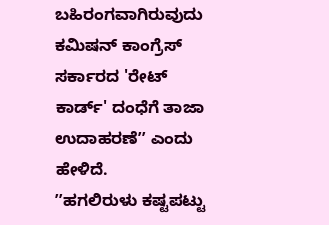ಬಹಿರಂಗವಾಗಿರುವುದು ಕಮಿಷನ್ ಕಾಂಗ್ರೆಸ್ ಸರ್ಕಾರದ 'ರೇಟ್ ಕಾರ್ಡ್' ದಂಧೆಗೆ ತಾಜಾ ಉದಾಹರಣೆʼʼ ಎಂದು ಹೇಳಿದೆ.
ʼʼಹಗಲಿರುಳು ಕಷ್ಟಪಟ್ಟು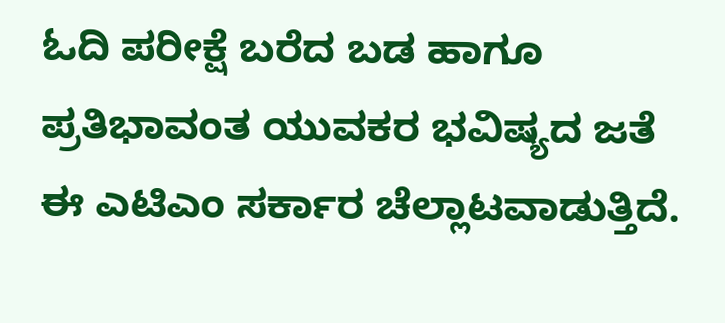ಓದಿ ಪರೀಕ್ಷೆ ಬರೆದ ಬಡ ಹಾಗೂ ಪ್ರತಿಭಾವಂತ ಯುವಕರ ಭವಿಷ್ಯದ ಜತೆ ಈ ಎಟಿಎಂ ಸರ್ಕಾರ ಚೆಲ್ಲಾಟವಾಡುತ್ತಿದೆ.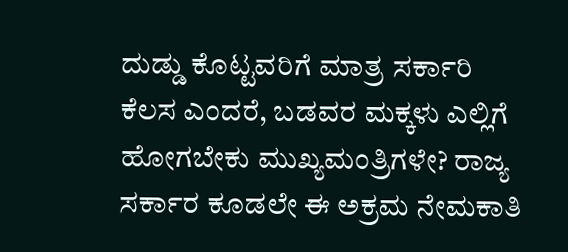ದುಡ್ಡು ಕೊಟ್ಟವರಿಗೆ ಮಾತ್ರ ಸರ್ಕಾರಿ ಕೆಲಸ ಎಂದರೆ, ಬಡವರ ಮಕ್ಕಳು ಎಲ್ಲಿಗೆ ಹೋಗಬೇಕು ಮುಖ್ಯಮಂತ್ರಿಗಳೇ? ರಾಜ್ಯ ಸರ್ಕಾರ ಕೂಡಲೇ ಈ ಅಕ್ರಮ ನೇಮಕಾತಿ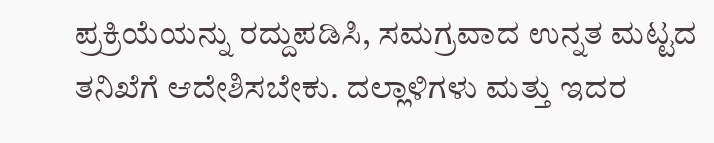ಪ್ರಕ್ರಿಯೆಯನ್ನು ರದ್ದುಪಡಿಸಿ, ಸಮಗ್ರವಾದ ಉನ್ನತ ಮಟ್ಟದ ತನಿಖೆಗೆ ಆದೇಶಿಸಬೇಕು. ದಲ್ಲಾಳಿಗಳು ಮತ್ತು ಇದರ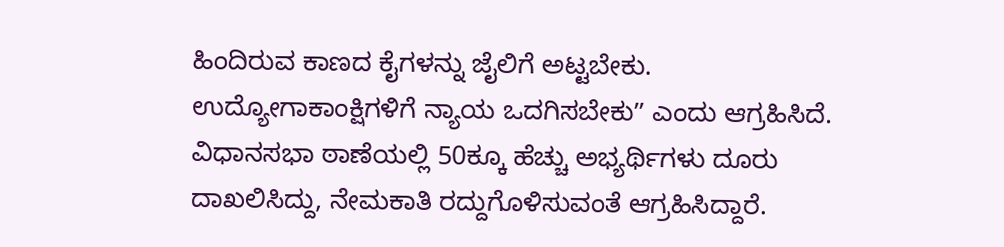ಹಿಂದಿರುವ ಕಾಣದ ಕೈಗಳನ್ನು ಜೈಲಿಗೆ ಅಟ್ಟಬೇಕು. ಉದ್ಯೋಗಾಕಾಂಕ್ಷಿಗಳಿಗೆ ನ್ಯಾಯ ಒದಗಿಸಬೇಕುʼʼ ಎಂದು ಆಗ್ರಹಿಸಿದೆ. ವಿಧಾನಸಭಾ ಠಾಣೆಯಲ್ಲಿ 50ಕ್ಕೂ ಹೆಚ್ಚು ಅಭ್ಯರ್ಥಿಗಳು ದೂರು ದಾಖಲಿಸಿದ್ದು, ನೇಮಕಾತಿ ರದ್ದುಗೊಳಿಸುವಂತೆ ಆಗ್ರಹಿಸಿದ್ದಾರೆ.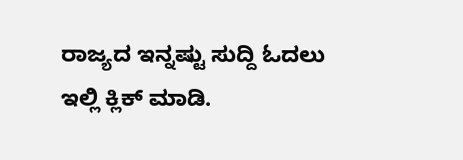ರಾಜ್ಯದ ಇನ್ನಷ್ಟು ಸುದ್ದಿ ಓದಲು ಇಲ್ಲಿ ಕ್ಲಿಕ್ ಮಾಡಿ.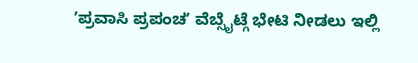ʼಪ್ರವಾಸಿ ಪ್ರಪಂಚʼ ವೆಬ್ಸೈಟ್ಗೆ ಭೇಟಿ ನೀಡಲು ಇಲ್ಲಿ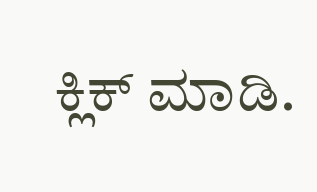ಕ್ಲಿಕ್ ಮಾಡಿ.